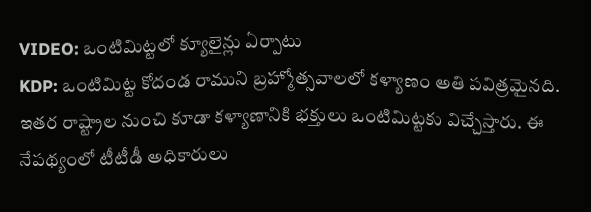VIDEO: ఒంటిమిట్టలో క్యూలైన్లు ఏర్పాటు
KDP: ఒంటిమిట్ట కోదండ రాముని బ్రహ్మోత్సవాలలో కళ్యాణం అతి పవిత్రమైనది. ఇతర రాష్ట్రాల నుంచి కూడా కళ్యాణానికి భక్తులు ఒంటిమిట్టకు విచ్చేస్తారు. ఈ నేపథ్యంలో టీటీడీ అధికారులు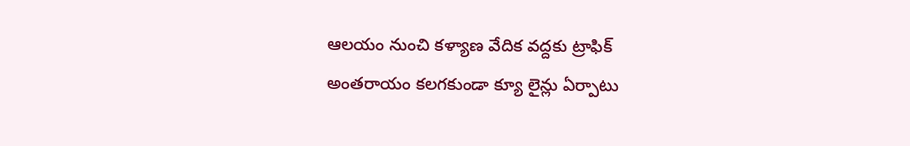ఆలయం నుంచి కళ్యాణ వేదిక వద్దకు ట్రాఫిక్ అంతరాయం కలగకుండా క్యూ లైన్లు ఏర్పాటు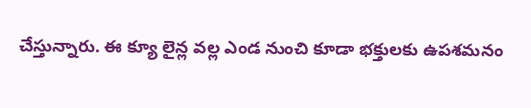చేస్తున్నారు. ఈ క్యూ లైన్ల వల్ల ఎండ నుంచి కూడా భక్తులకు ఉపశమనం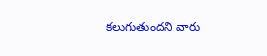కలుగుతుందని వారు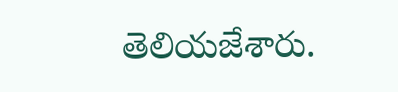తెలియజేశారు.